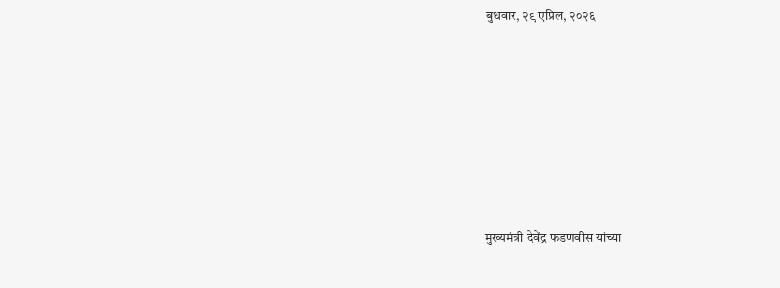बुधवार, २९ एप्रिल, २०२६







मुख्यमंत्री देवेंद्र फडणवीस यांच्या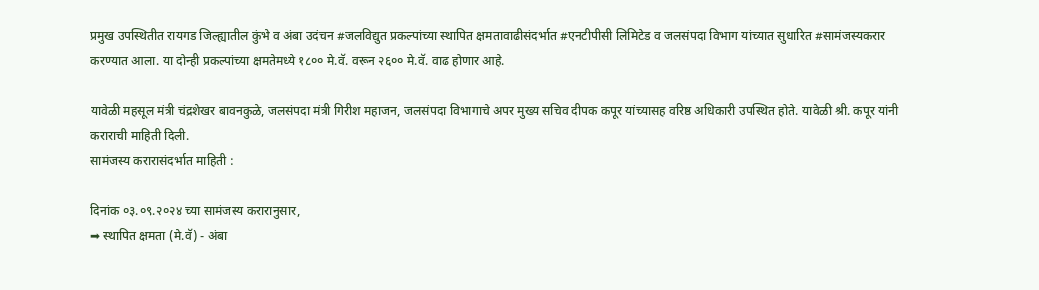प्रमुख उपस्थितीत रायगड जिल्ह्यातील कुंभे व अंबा उदंचन #जलविद्युत प्रकल्पांच्या स्थापित क्षमतावाढीसंदर्भात #एनटीपीसी लिमिटेड व जलसंपदा विभाग यांच्यात सुधारित #सामंजस्यकरार करण्यात आला. या दोन्ही प्रकल्पांच्या क्षमतेमध्ये १८०० मे.वॅ. वरून २६०० मे.वॅ. वाढ होणार आहे.

यावेळी महसूल मंत्री चंद्रशेखर बावनकुळे, जलसंपदा मंत्री गिरीश महाजन, जलसंपदा विभागाचे अपर मुख्य सचिव दीपक कपूर यांच्यासह वरिष्ठ अधिकारी उपस्थित होते. यावेळी श्री. कपूर यांनी कराराची माहिती दिली.
सामंजस्य करारासंदर्भात माहिती :

दिनांक ०३.०९.२०२४ च्या सामंजस्य करारानुसार,
➡ स्थापित क्षमता (मे.वॅ) - अंबा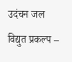उदंचन जल विद्युत प्रकल्प –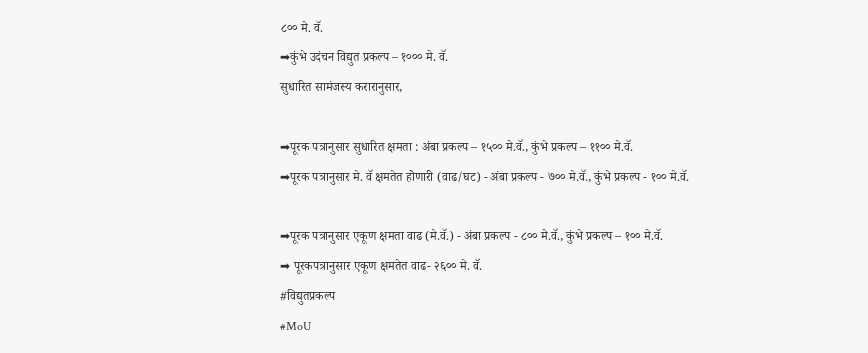८०० मे. वॅ.
➡कुंभे उदंचन विद्युत प्रकल्प – १००० मे. वॅ.
सुधारित सामंजस्य करारानुसार,

➡पूरक पत्रानुसार सुधारित क्षमता : अंबा प्रकल्प – १५०० मे.वॅ., कुंभे प्रकल्प – ११०० मे.वॅ.
➡पूरक पत्रानुसार मे. वॅ क्षमतेत होणारी (वाढ/घट) - अंबा प्रकल्प - ७०० मे.वॅ., कुंभे प्रकल्प - १०० मे.वॅ.

➡पूरक पत्रानुसार एकूण क्षमता वाढ (मे.वॅ.) - अंबा प्रकल्प - ८०० मे.वॅ., कुंभे प्रकल्प – १०० मे.वॅ.
➡ पूरकपत्रानुसार एकूण क्षमतेत वाढ- २६०० मे. वॅ.
#विद्युतप्रकल्प
#MoU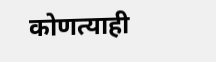कोणत्याही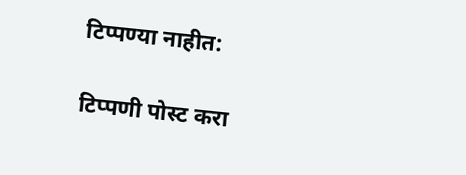टिप्पण्‍या नाहीत:

टिप्पणी पोस्ट करा